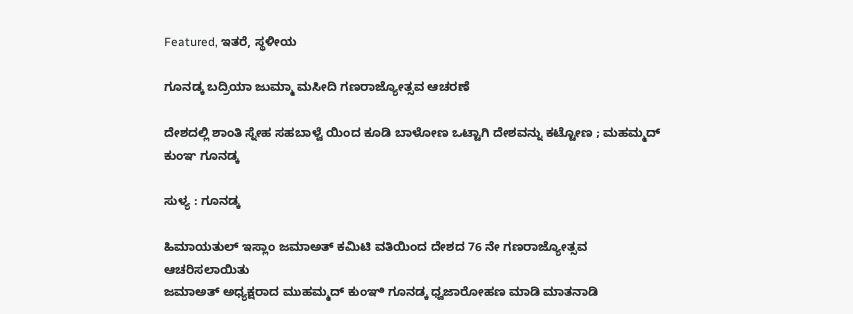Featured, ಇತರೆ, ಸ್ಥಳೀಯ

ಗೂನಡ್ಕ ಬದ್ರಿಯಾ ಜುಮ್ಮಾ ಮಸೀದಿ ಗಣರಾಜ್ಯೋತ್ಸವ ಆಚರಣೆ

ದೇಶದಲ್ಲಿ ಶಾಂತಿ ಸ್ನೇಹ ಸಹಬಾಳ್ವೆ ಯಿಂದ ಕೂಡಿ ಬಾಳೋಣ ಒಟ್ಟಾಗಿ ದೇಶವನ್ನು ಕಟ್ಟೋಣ ; ಮಹಮ್ಮದ್ ಕುಂಞ ಗೂನಡ್ಕ

ಸುಳ್ಯ : ಗೂನಡ್ಕ

ಹಿಮಾಯತುಲ್ ಇಸ್ಲಾಂ ಜಮಾಅತ್ ಕಮಿಟಿ ವತಿಯಿಂದ ದೇಶದ 76 ನೇ ಗಣರಾಜ್ಯೋತ್ಸವ ಆಚರಿಸಲಾಯಿತು
ಜಮಾಅತ್ ಅಧ್ಯಕ್ಷರಾದ ಮುಹಮ್ಮದ್ ಕುಂಞಿ ಗೂನಡ್ಕ ಧ್ವಜಾರೋಹಣ ಮಾಡಿ ಮಾತನಾಡಿ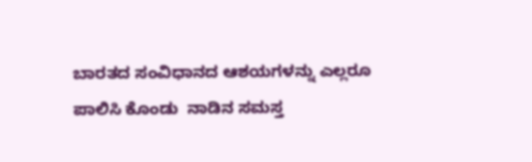ಬಾರತದ ಸಂವಿಧಾನದ ಆಶಯಗಳನ್ನು ಎಲ್ಲರೂ ಪಾಲಿಸಿ ಕೊಂಡು  ನಾಡಿನ ಸಮಸ್ತ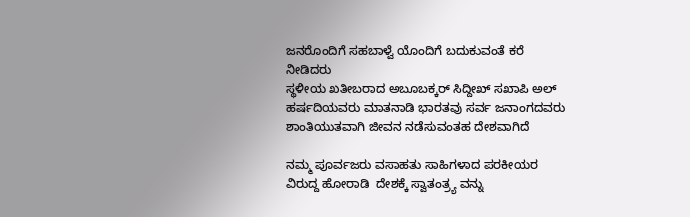ಜನರೊಂದಿಗೆ ಸಹಬಾಳ್ವೆ ಯೊಂದಿಗೆ ಬದುಕುವಂತೆ ಕರೆ ನೀಡಿದರು
ಸ್ಥಳೀಯ ಖತೀಬರಾದ ಅಬೂಬಕ್ಕರ್ ಸಿದ್ದೀಖ್ ಸಖಾಪಿ ಅಲ್ ಹರ್ಷದಿಯವರು ಮಾತನಾಡಿ ಭಾರತವು ಸರ್ವ ಜನಾಂಗದವರು ಶಾಂತಿಯುತವಾಗಿ ಜೀವನ ನಡೆಸುವಂತಹ ದೇಶವಾಗಿದೆ

ನಮ್ಮ ಪೂರ್ವಜರು ವಸಾಹತು ಸಾಹಿಗಳಾದ ಪರಕೀಯರ ವಿರುದ್ದ ಹೋರಾಡಿ  ದೇಶಕ್ಕೆ ಸ್ವಾತಂತ್ರ್ಯ ವನ್ನು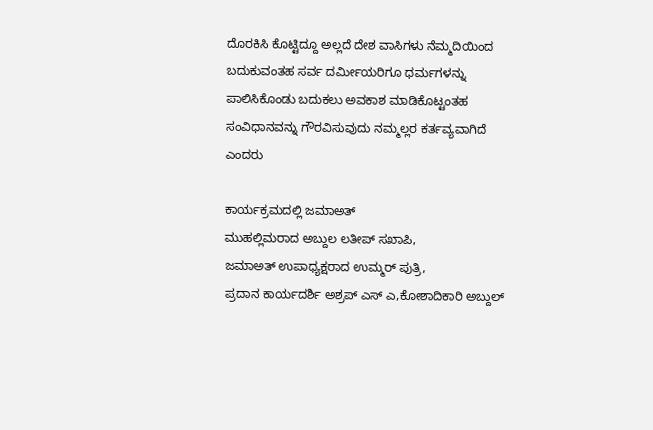ದೊರಕಿಸಿ ಕೊಟ್ಟಿದ್ದೂ ಅಲ್ಲದೆ ದೇಶ ವಾಸಿಗಳು ನೆಮ್ಮದಿಯಿಂದ ಬದುಕುವಂತಹ ಸರ್ವ ದರ್ಮೀಯರಿಗೂ ಧರ್ಮಗಳನ್ನು ಪಾಲಿಸಿಕೊಂಡು ಬದುಕಲು ಅವಕಾಶ ಮಾಡಿಕೊಟ್ಟಂತಹ ಸಂವಿಧಾನವನ್ನು ಗೌರವಿಸುವುದು ನಮ್ಮಲ್ಲರ ಕರ್ತವ್ಯವಾಗಿದೆ ಎಂದರು

ಕಾರ್ಯಕ್ರಮದಲ್ಲಿ ಜಮಾಅತ್
ಮುಹಲ್ಲಿಮರಾದ ಅಬ್ದುಲ ಲತೀಪ್ ಸಖಾಪಿ,
ಜಮಾಅತ್ ಉಪಾಧ್ಯಕ್ಷರಾದ ಉಮ್ಮರ್ ಪುತ್ರಿ,
ಪ್ರದಾನ ಕಾರ್ಯದರ್ಶಿ ಅಶ್ರಪ್ ಎಸ್ ಎ,ಕೋಶಾದಿಕಾರಿ ಅಬ್ದುಲ್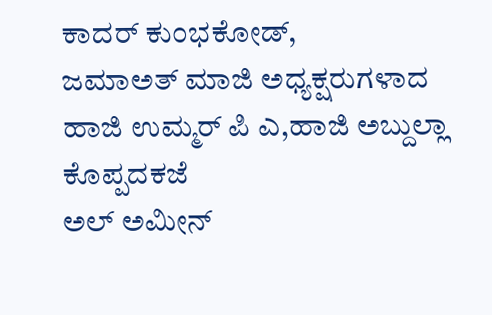ಕಾದರ್ ಕುಂಭಕೋಡ್,
ಜಮಾಅತ್ ಮಾಜಿ ಅಧ್ಯಕ್ಷರುಗಳಾದ ಹಾಜಿ ಉಮ್ಮರ್ ಪಿ ಎ,ಹಾಜಿ ಅಬ್ದುಲ್ಲಾ ಕೊಪ್ಪದಕಜೆ
ಅಲ್ ಅಮೀನ್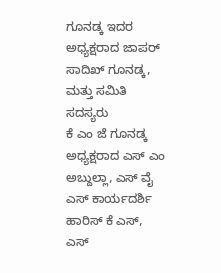ಗೂನಡ್ಕ ಇದರ ಅಧ್ಯಕ್ಷರಾದ ಜಾಪರ್ ಸಾದಿಖ್ ಗೂನಡ್ಕ, ಮತ್ತು ಸಮಿತಿ ಸದಸ್ಯರು
ಕೆ ಎಂ ಜೆ ಗೂನಡ್ಕ ಅಧ್ಯಕ್ಷರಾದ ಎಸ್ ಎಂ ಅಬ್ದುಲ್ಲಾ, ಎಸ್ ವೈ ಎಸ್ ಕಾರ್ಯದರ್ಶಿ ಹಾರಿಸ್ ಕೆ ಎಸ್,
ಎಸ್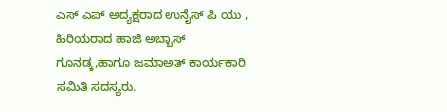ಎಸ್ ಎಪ್ ಅದ್ಯಕ್ಷರಾದ ಉನೈಸ್ ಪಿ ಯು ,
ಹಿರಿಯರಾದ ಹಾಜಿ ಅಬ್ಬಾಸ್ ಗೂನಡ್ಕ,ಹಾಗೂ ಜಮಾಅತ್ ಕಾರ್ಯಕಾರಿ ಸಮಿತಿ ಸದಸ್ಯರು.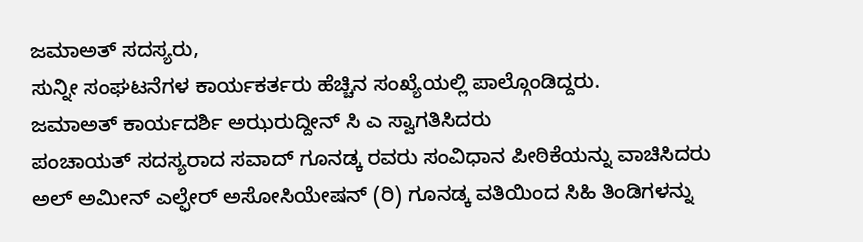ಜಮಾಅತ್ ಸದಸ್ಯರು,
ಸುನ್ನೀ ಸಂಘಟನೆಗಳ ಕಾರ್ಯಕರ್ತರು ಹೆಚ್ಚಿನ ಸಂಖ್ಯೆಯಲ್ಲಿ ಪಾಲ್ಗೊಂಡಿದ್ದರು.
ಜಮಾಅತ್ ಕಾರ್ಯದರ್ಶಿ ಅಝರುದ್ದೀನ್ ಸಿ ಎ ಸ್ವಾಗತಿಸಿದರು
ಪಂಚಾಯತ್ ಸದಸ್ಯರಾದ ಸವಾದ್ ಗೂನಡ್ಕ ರವರು ಸಂವಿಧಾನ ಪೀಠಿಕೆಯನ್ನು ವಾಚಿಸಿದರು
ಅಲ್ ಅಮೀನ್ ಎಲ್ಫೇರ್ ಅಸೋಸಿಯೇಷನ್ (ರಿ) ಗೂನಡ್ಕ ವತಿಯಿಂದ ಸಿಹಿ ತಿಂಡಿಗಳನ್ನು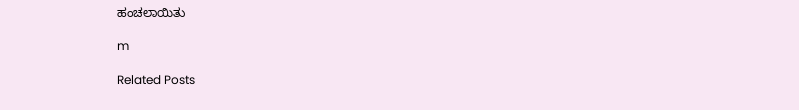ಹಂಚಲಾಯಿತು

m

Related Posts